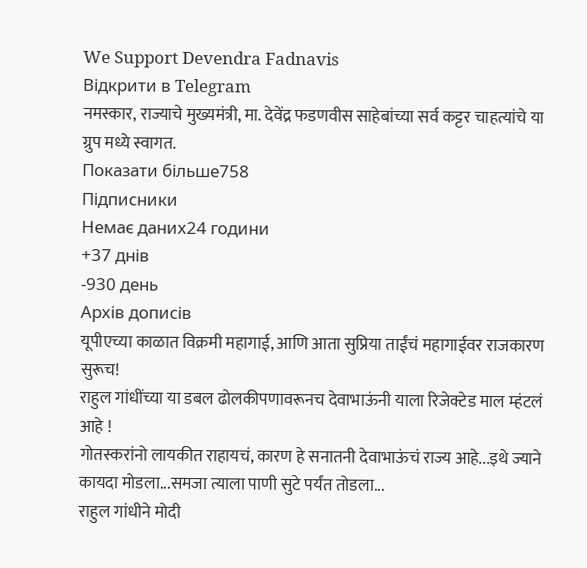We Support Devendra Fadnavis
Відкрити в Telegram
नमस्कार, राज्याचे मुख्यमंत्री, मा. देवेंद्र फडणवीस साहेबांच्या सर्व कट्टर चाहत्यांचे या ग्रुप मध्ये स्वागत.
Показати більше758
Підписники
Немає даних24 години
+37 днів
-930 день
Архів дописів
यूपीएच्या काळात विक्रमी महागाई, आणि आता सुप्रिया ताईंचं महागाईवर राजकारण सुरूच!
राहुल गांधींच्या या डबल ढोलकीपणावरूनच देवाभाऊंनी याला रिजेक्टेड माल म्हंटलं आहे !
गोतस्करांनो लायकीत राहायचं, कारण हे सनातनी देवाभाऊंचं राज्य आहे...इथे ज्याने कायदा मोडला...समजा त्याला पाणी सुटे पर्यंत तोडला...
राहुल गांधीने मोदी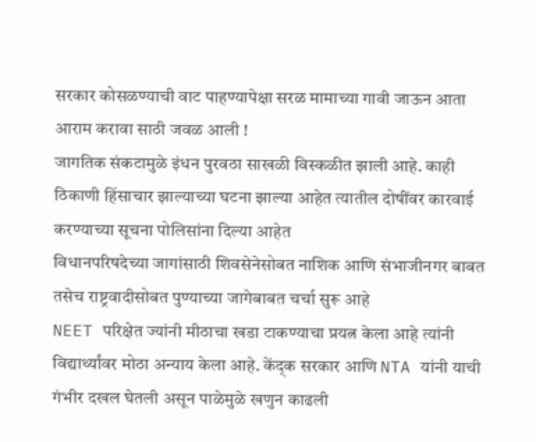सरकार कोसळण्याची वाट पाहण्यापेक्षा सरळ मामाच्या गावी जाऊन आता आराम करावा साठी जवळ आली !
जागतिक संकटामुळे इंधन पुरवठा साखळी विस्कळीत झाली आहे. काही ठिकाणी हिंसाचार झाल्याच्या घटना झाल्या आहेत त्यातील दोषींवर कारवाई करण्याच्या सूचना पोलिसांना दिल्या आहेत
विधानपरिषदेच्या जागांसाठी शिवसेनेसोबत नाशिक आणि संभाजीनगर बाबत तसेच राष्ट्रवादीसोबत पुण्याच्या जागेबाबत चर्चा सुरू आहे
NEET परिक्षेत ज्यांनी मीठाचा खडा टाकण्याचा प्रयत्न केला आहे त्यांनी विद्यार्थ्यांवर मोठा अन्याय केला आहे. केंद्क सरकार आणि NTA यांनी याची गंभीर दखल घेतली असून पाळेमुळे खणुन काढली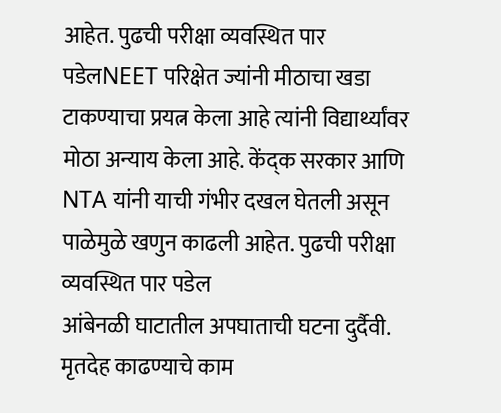आहेत. पुढची परीक्षा व्यवस्थित पार पडेलNEET परिक्षेत ज्यांनी मीठाचा खडा टाकण्याचा प्रयत्न केला आहे त्यांनी विद्यार्थ्यांवर मोठा अन्याय केला आहे. केंद्क सरकार आणि NTA यांनी याची गंभीर दखल घेतली असून पाळेमुळे खणुन काढली आहेत. पुढची परीक्षा व्यवस्थित पार पडेल
आंबेनळी घाटातील अपघाताची घटना दुर्दैवी. मृतदेह काढण्याचे काम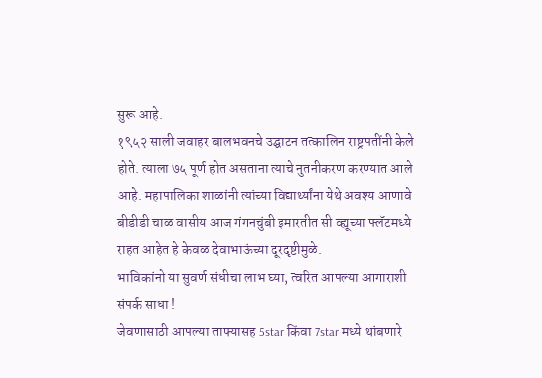सुरू आहे.
१९५२ साली जवाहर बालभवनचे उद्घाटन तत्कालिन राष्ट्रपतींनी केले होते. त्याला ७५ पूर्ण होत असताना त्याचे नुतनीकरण करण्यात आले आहे. महापालिका शाळांनी त्यांच्या विद्यार्थ्यांना येथे अवश्य आणावे
बीडीडी चाळ वासीय आज गंगनचुंबी इमारतीत सी व्ह्यूच्या फ्लॅटमध्ये राहत आहेत हे केवळ देवाभाऊंच्या दूरदृष्टीमुळे.
भाविकांनो या सुवर्ण संधीचा लाभ घ्या, त्वरित आपल्या आगाराशी संपर्क साधा !
जेवणासाठी आपल्या ताफ्यासह 5star किंवा 7star मध्ये थांबणारे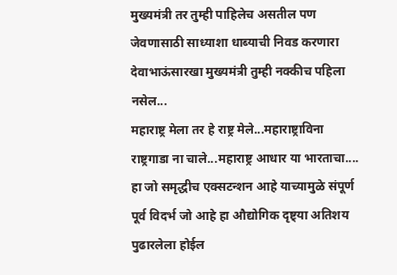मुख्यमंत्री तर तुम्ही पाहिलेच असतील पण जेवणासाठी साध्याशा धाब्याची निवड करणारा देवाभाऊंसारखा मुख्यमंत्री तुम्ही नक्कीच पहिला नसेल...
महाराष्ट्र मेला तर हे राष्ट्र मेले...महाराष्ट्राविना राष्ट्रगाडा ना चाले...महाराष्ट्र आधार या भारताचा....
हा जो समृद्धीच एक्सटन्शन आहे याच्यामुळे संपूर्ण पूर्व विदर्भ जो आहे हा औद्योगिक दृष्ट्या अतिशय पुढारलेला होईल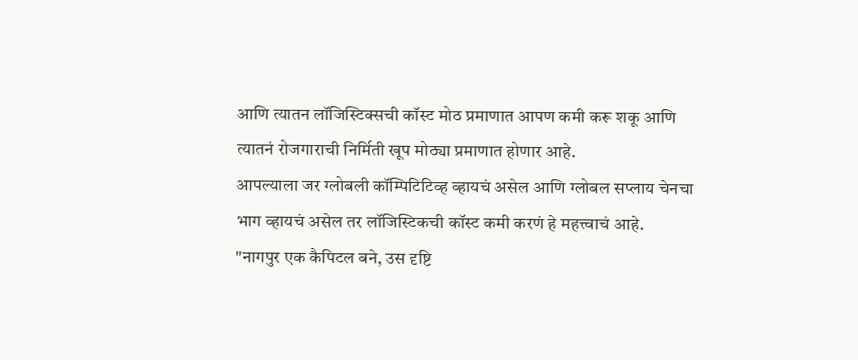आणि त्यातन लॉजिस्टिक्सची कॉस्ट मोठ प्रमाणात आपण कमी करू शकू आणि त्यातनं रोजगाराची निर्मिती खूप मोठ्या प्रमाणात होणार आहे.
आपल्याला जर ग्लोबली कॉम्पिटिटिव्ह व्हायचं असेल आणि ग्लोबल सप्लाय चेनचा भाग व्हायचं असेल तर लॉजिस्टिकची कॉस्ट कमी करणं हे महत्त्वाचं आहे.
"नागपुर एक कैपिटल बने, उस दृष्टि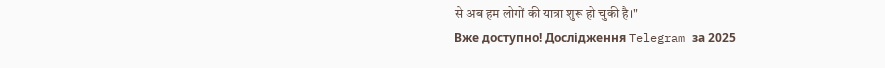से अब हम लोगों की यात्रा शुरू हो चुकी है।"
Вже доступно! Дослідження Telegram за 2025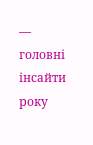— головні інсайти року